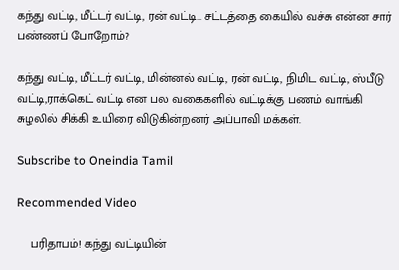கந்து வட்டி, மீட்டர் வட்டி, ரன் வட்டி.. சட்டத்தை கையில் வச்சு என்ன சார் பண்ணப் போறோம்?

கந்து வட்டி, மீட்டர் வட்டி, மின்னல் வட்டி, ரன் வட்டி, நிமிட வட்டி, ஸ்பீடு வட்டி,ராக்கெட் வட்டி என பல வகைகளில் வட்டிக்கு பணம் வாங்கி சுழலில் சிக்கி உயிரை விடுகின்றனர் அப்பாவி மக்கள்.

Subscribe to Oneindia Tamil

Recommended Video

    பரிதாபம்! கந்து வட்டியின்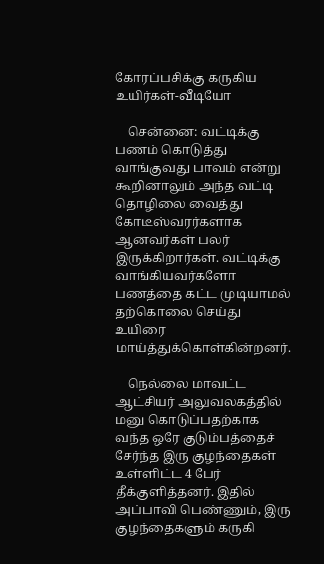கோரப்பசிக்கு கருகிய உயிர்கள்-வீடியோ

    சென்னை: வட்டிக்கு பணம் கொடுத்து வாங்குவது பாவம் என்று கூறினாலும் அந்த வட்டி தொழிலை வைத்து கோடீஸ்வரர்களாக ஆனவர்கள் பலர் இருக்கிறார்கள். வட்டிக்கு வாங்கியவர்களோ பணத்தை கட்ட முடியாமல் தற்கொலை செய்து உயிரை மாய்த்துக்கொள்கின்றனர்.

    நெல்லை மாவட்ட ஆட்சியர் அலுவலகத்தில் மனு கொடுப்பதற்காக வந்த ஒரே குடும்பத்தைச் சேர்ந்த இரு குழந்தைகள் உள்ளிட்ட 4 பேர் தீக்குளித்தனர். இதில் அப்பாவி பெண்ணும், இரு குழந்தைகளும் கருகி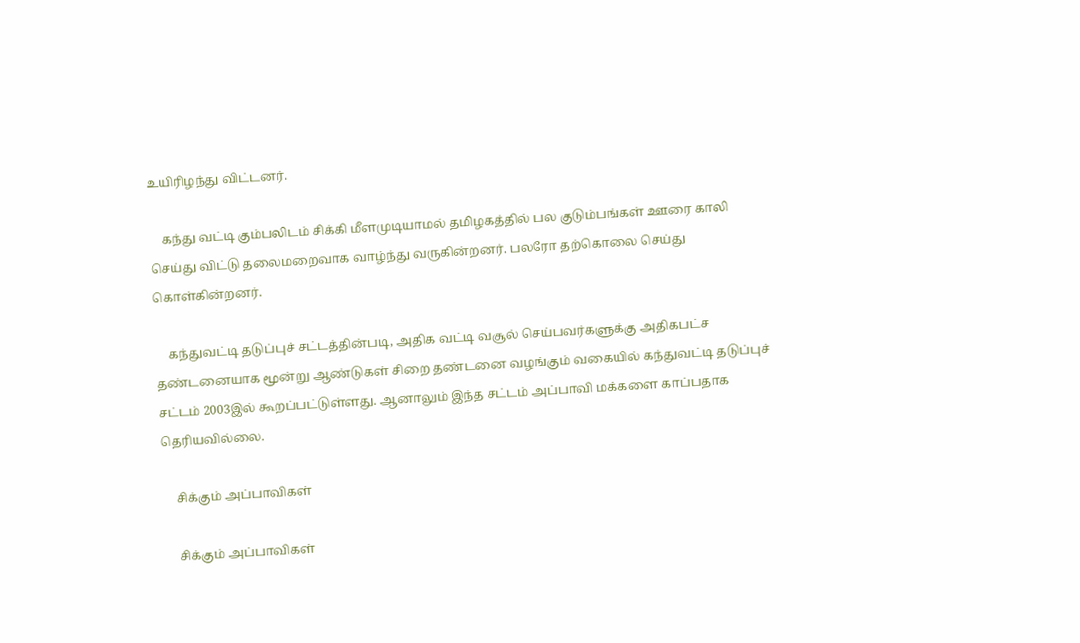உயிரிழந்து விட்டனர்.

    கந்து வட்டி கும்பலிடம் சிக்கி மீளமுடியாமல் தமிழகத்தில் பல குடும்பங்கள் ஊரை காலி செய்து விட்டு தலைமறைவாக வாழ்ந்து வருகின்றனர். பலரோ தற்கொலை செய்து கொள்கின்றனர்.

    கந்துவட்டி தடுப்புச் சட்டத்தின்படி, அதிக வட்டி வசூல் செய்பவர்களுக்கு அதிகபட்ச தண்டனையாக மூன்று ஆண்டுகள் சிறை தண்டனை வழங்கும் வகையில் கந்துவட்டி தடுப்புச் சட்டம் 2003இல் கூறப்பட்டுள்ளது. ஆனாலும் இந்த சட்டம் அப்பாவி மக்களை காப்பதாக தெரியவில்லை.

    சிக்கும் அப்பாவிகள்

    சிக்கும் அப்பாவிகள்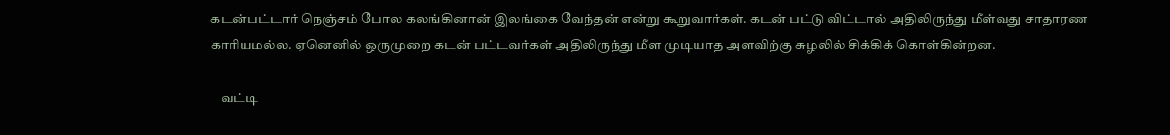கடன்பட்டார் நெஞ்சம் போல கலங்கினான் இலங்கை வேந்தன் என்று கூறுவார்கள். கடன் பட்டு விட்டால் அதிலிருந்து மீள்வது சாதாரண காரியமல்ல. ஏனெனில் ஒருமுறை கடன் பட்டவர்கள் அதிலிருந்து மீள முடியாத அளவிற்கு சுழலில் சிக்கிக் கொள்கின்றன.

    வட்டி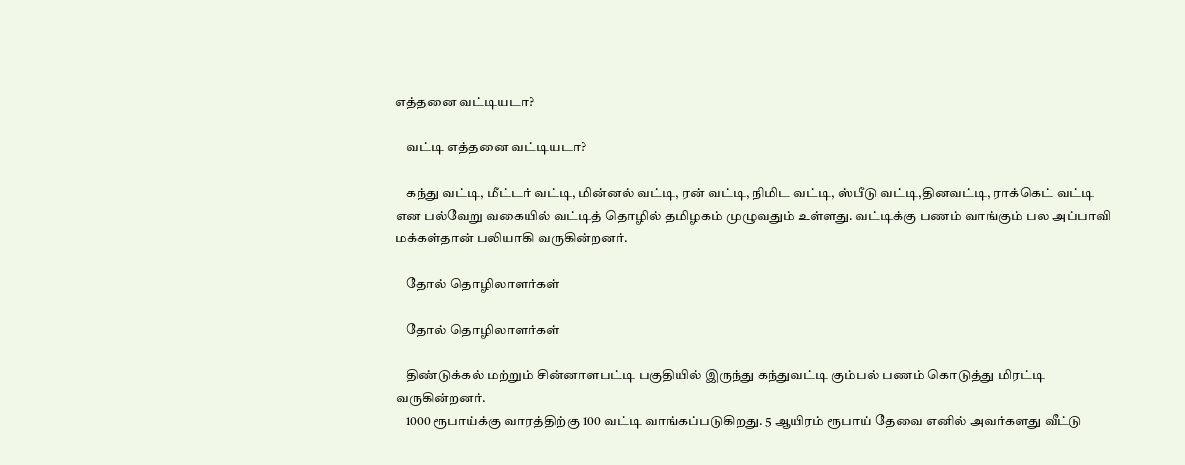எத்தனை வட்டியடா?

    வட்டி எத்தனை வட்டியடா?

    கந்து வட்டி, மீட்டர் வட்டி, மின்னல் வட்டி, ரன் வட்டி, நிமிட வட்டி, ஸ்பீடு வட்டி,தினவட்டி, ராக்கெட் வட்டி என பல்வேறு வகையில் வட்டித் தொழில் தமிழகம் முழுவதும் உள்ளது. வட்டிக்கு பணம் வாங்கும் பல அப்பாவி மக்கள்தான் பலியாகி வருகின்றனர்.

    தோல் தொழிலாளர்கள்

    தோல் தொழிலாளர்கள்

    திண்டுக்கல் மற்றும் சின்னாளபட்டி பகுதியில் இருந்து கந்துவட்டி கும்பல் பணம் கொடுத்து மிரட்டி வருகின்றனர்.
    1000 ரூபாய்க்கு வாரத்திற்கு 100 வட்டி வாங்கப்படுகிறது. 5 ஆயிரம் ரூபாய் தேவை எனில் அவர்களது வீட்டு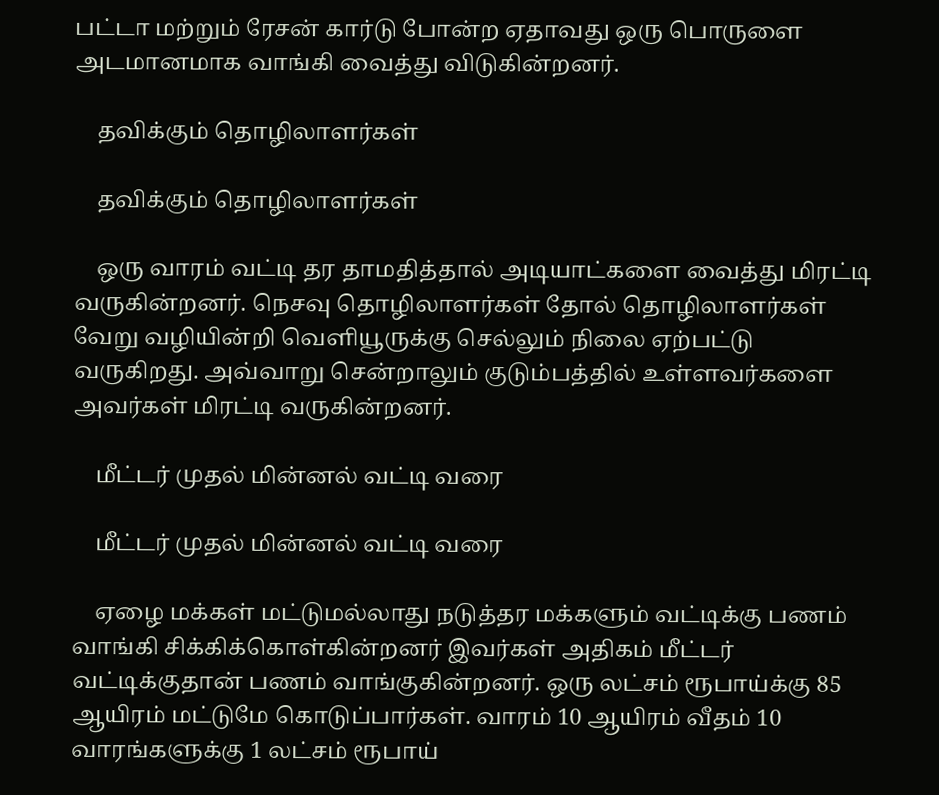பட்டா மற்றும் ரேசன் கார்டு போன்ற ஏதாவது ஒரு பொருளை அடமானமாக வாங்கி வைத்து விடுகின்றனர்.

    தவிக்கும் தொழிலாளர்கள்

    தவிக்கும் தொழிலாளர்கள்

    ஒரு வாரம் வட்டி தர தாமதித்தால் அடியாட்களை வைத்து மிரட்டி வருகின்றனர். நெசவு தொழிலாளர்கள் தோல் தொழிலாளர்கள் வேறு வழியின்றி வெளியூருக்கு செல்லும் நிலை ஏற்பட்டு வருகிறது. அவ்வாறு சென்றாலும் குடும்பத்தில் உள்ளவர்களை அவர்கள் மிரட்டி வருகின்றனர்.

    மீட்டர் முதல் மின்னல் வட்டி வரை

    மீட்டர் முதல் மின்னல் வட்டி வரை

    ஏழை மக்கள் மட்டுமல்லாது நடுத்தர மக்களும் வட்டிக்கு பணம் வாங்கி சிக்கிக்கொள்கின்றனர் இவர்கள் அதிகம் மீட்டர் வட்டிக்குதான் பணம் வாங்குகின்றனர். ஒரு லட்சம் ரூபாய்க்கு 85 ஆயிரம் மட்டுமே கொடுப்பார்கள். வாரம் 10 ஆயிரம் வீதம் 10 வாரங்களுக்கு 1 லட்சம் ரூபாய்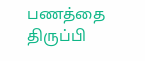பணத்தை திருப்பி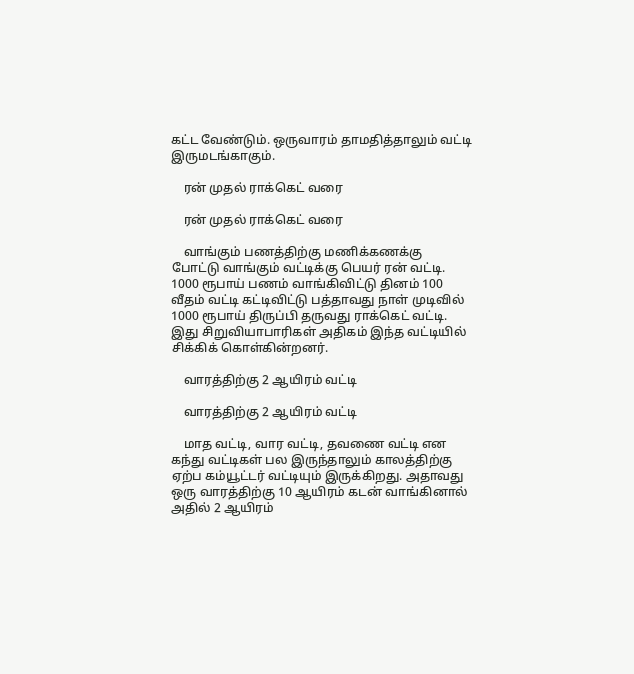கட்ட வேண்டும். ஒருவாரம் தாமதித்தாலும் வட்டி இருமடங்காகும்.

    ரன் முதல் ராக்கெட் வரை

    ரன் முதல் ராக்கெட் வரை

    வாங்கும் பணத்திற்கு மணிக்கணக்கு போட்டு வாங்கும் வட்டிக்கு பெயர் ரன் வட்டி. 1000 ரூபாய் பணம் வாங்கிவிட்டு தினம் 100 வீதம் வட்டி கட்டிவிட்டு பத்தாவது நாள் முடிவில் 1000 ரூபாய் திருப்பி தருவது ராக்கெட் வட்டி. இது சிறுவியாபாரிகள் அதிகம் இந்த வட்டியில் சிக்கிக் கொள்கின்றனர்.

    வாரத்திற்கு 2 ஆயிரம் வட்டி

    வாரத்திற்கு 2 ஆயிரம் வட்டி

    மாத வட்டி, வார வட்டி, தவணை வட்டி என கந்து வட்டிகள் பல இருந்தாலும் காலத்திற்கு ஏற்ப கம்யூட்டர் வட்டியும் இருக்கிறது. அதாவது ஒரு வாரத்திற்கு 10 ஆயிரம் கடன் வாங்கினால் அதில் 2 ஆயிரம்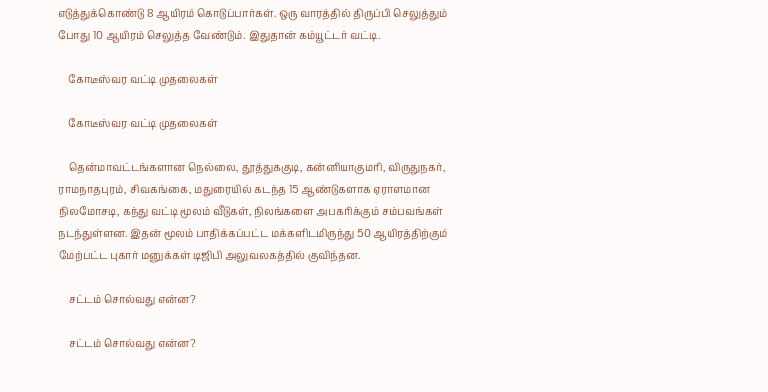எடுத்துக்கொண்டு 8 ஆயிரம் கொடுப்பார்கள். ஒரு வாரத்தில் திருப்பி செலுத்தும் போது 10 ஆயிரம் செலுத்த வேண்டும். இதுதான் கம்யூட்டர் வட்டி.

    கோடீஸ்வர வட்டி முதலைகள்

    கோடீஸ்வர வட்டி முதலைகள்

    தென்மாவட்டங்களான நெல்லை, தூத்துககுடி, கன்னியாகுமரி, விருதுநகர், ராமநாதபுரம், சிவகங்கை, மதுரையில் கடந்த 15 ஆண்டுகளாக ஏராளமான நிலமோசடி, கந்து வட்டி மூலம் வீடுகள், நிலங்களை அபகரிக்கும் சம்பவங்கள் நடந்துள்ளன. இதன் மூலம் பாதிக்கப்பட்ட மக்களிடமிருந்து 50 ஆயிரத்திற்கும் மேற்பட்ட புகார் மனுக்கள் டிஜிபி அலுவலகத்தில் குவிந்தன.

    சட்டம் சொல்வது என்ன?

    சட்டம் சொல்வது என்ன?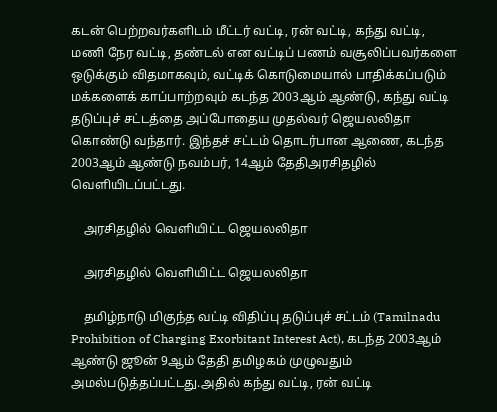கடன் பெற்றவர்களிடம் மீட்டர் வட்டி, ரன் வட்டி, கந்து வட்டி, மணி நேர வட்டி, தண்டல் என வட்டிப் பணம் வசூலிப்பவர்களை ஒடுக்கும் விதமாகவும், வட்டிக் கொடுமையால் பாதிக்கப்படும் மக்களைக் காப்பாற்றவும் கடந்த 2003ஆம் ஆண்டு, கந்து வட்டி தடுப்புச் சட்டத்தை அப்போதைய முதல்வர் ஜெயலலிதா கொண்டு வந்தார். இந்தச் சட்டம் தொடர்பான ஆணை, கடந்த 2003ஆம் ஆண்டு நவம்பர், 14ஆம் தேதிஅரசிதழில் வெளியிடப்பட்டது.

    அரசிதழில் வெளியிட்ட ஜெயலலிதா

    அரசிதழில் வெளியிட்ட ஜெயலலிதா

    தமிழ்நாடு மிகுந்த வட்டி விதிப்பு தடுப்புச் சட்டம் (Tamilnadu Prohibition of Charging Exorbitant Interest Act), கடந்த 2003ஆம் ஆண்டு ஜூன் 9ஆம் தேதி தமிழகம் முழுவதும் அமல்படுத்தப்பட்டது.அதில் கந்து வட்டி, ரன் வட்டி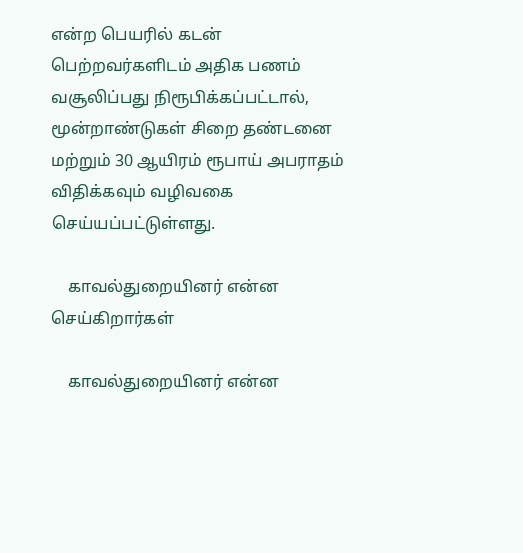என்ற பெயரில் கடன் பெற்றவர்களிடம் அதிக பணம் வசூலிப்பது நிரூபிக்கப்பட்டால், மூன்றாண்டுகள் சிறை தண்டனை மற்றும் 30 ஆயிரம் ரூபாய் அபராதம் விதிக்கவும் வழிவகை செய்யப்பட்டுள்ளது.

    காவல்துறையினர் என்ன செய்கிறார்கள்

    காவல்துறையினர் என்ன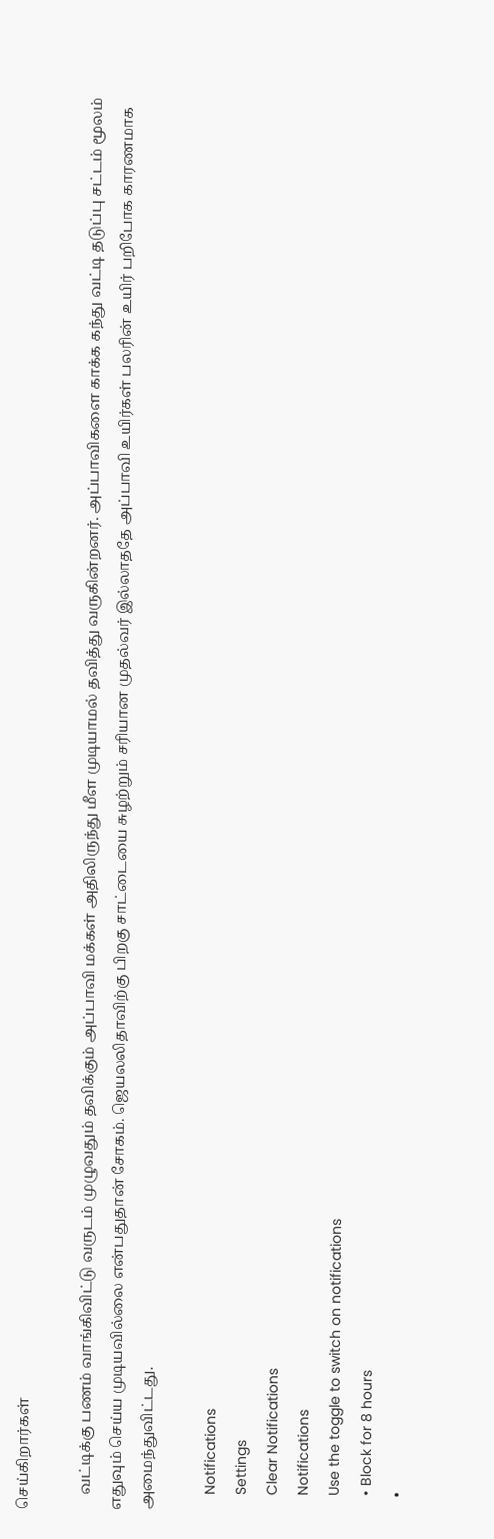செய்கிறார்கள்

    வட்டிக்கு பணம் வாங்கிவிட்டு வருடம் முழுவதும் தவிக்கும் அப்பாவி மக்கள் அதிலிருந்து மீள முடியாமல் தவித்து வருகின்றனர். அப்பாவிகளை காக்க கந்து வட்டி தடுப்பு சட்டம் மூலம் எதுவும் செய்ய முடியவில்லை என்பதுதான் சோகம். ஜெயலலிதாவிற்கு பிறகு சாட்டையை சுழற்றும் சரியான முதல்வர் இல்லாததே அப்பாவி உயிர்கள் பலரின் உயிர் பறிபோக காரணமாக அமைந்துவிட்டது.

    Notifications
    Settings
    Clear Notifications
    Notifications
    Use the toggle to switch on notifications
    • Block for 8 hours
    •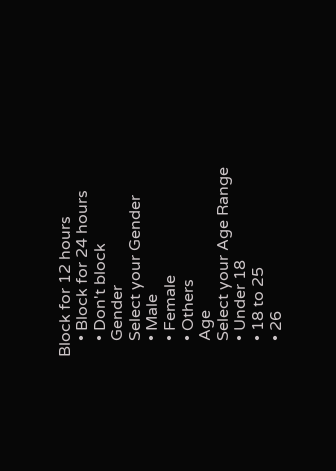Block for 12 hours
    • Block for 24 hours
    • Don't block
    Gender
    Select your Gender
    • Male
    • Female
    • Others
    Age
    Select your Age Range
    • Under 18
    • 18 to 25
    • 26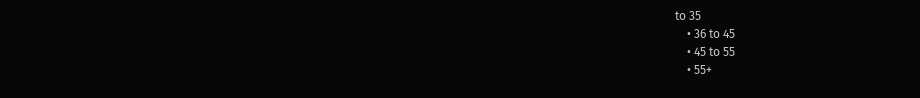to 35
    • 36 to 45
    • 45 to 55
    • 55+